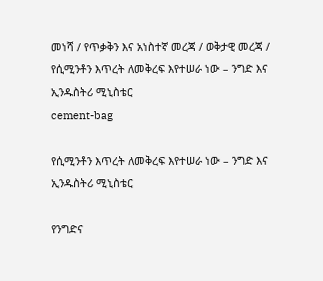መነሻ / የጥቃቅን እና አነስተኛ መረጃ / ወቅታዊ መረጃ / የሲሚንቶን እጥረት ለመቅረፍ እየተሠራ ነው – ንግድ እና ኢንዱስትሪ ሚኒስቴር
cement-bag

የሲሚንቶን እጥረት ለመቅረፍ እየተሠራ ነው – ንግድ እና ኢንዱስትሪ ሚኒስቴር

የንግድና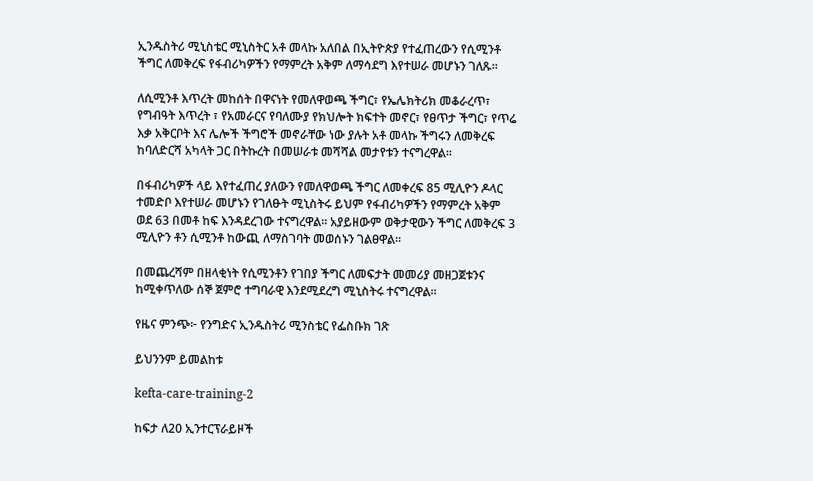ኢንዱስትሪ ሚኒስቴር ሚኒስትር አቶ መላኩ አለበል በኢትዮጵያ የተፈጠረውን የሲሚንቶ ችግር ለመቅረፍ የፋብሪካዎችን የማምረት አቅም ለማሳደግ እየተሠራ መሆኑን ገለጹ፡፡

ለሲሚንቶ እጥረት መከሰት በዋናነት የመለዋወጫ ችግር፣ የኤሌክትሪክ መቆራረጥ፣ የግብዓት እጥረት ፣ የአመራርና የባለሙያ የክህሎት ክፍተት መኖር፣ የፀጥታ ችግር፣ የጥሬ እቃ አቅርቦት እና ሌሎች ችግሮች መኖራቸው ነው ያሉት አቶ መላኩ ችግሩን ለመቅረፍ ከባለድርሻ አካላት ጋር በትኩረት በመሠራቱ መሻሻል መታየቱን ተናግረዋል፡፡

በፋብሪካዎች ላይ እየተፈጠረ ያለውን የመለዋወጫ ችግር ለመቀረፍ 85 ሚሊዮን ዶላር ተመድቦ እየተሠራ መሆኑን የገለፁት ሚኒስትሩ ይህም የፋብሪካዎችን የማምረት አቅም ወደ 63 በመቶ ከፍ እንዳደረገው ተናግረዋል፡፡ አያይዘውም ወቅታዊውን ችግር ለመቅረፍ 3 ሚሊዮን ቶን ሲሚንቶ ከውጪ ለማስገባት መወሰኑን ገልፀዋል፡፡

በመጨረሻም በዘላቂነት የሲሚንቶን የገበያ ችግር ለመፍታት መመሪያ መዘጋጀቱንና ከሚቀጥለው ሰኞ ጀምሮ ተግባራዊ እንደሚደረግ ሚኒስትሩ ተናግረዋል፡፡

የዜና ምንጭ፦ የንግድና ኢንዱስትሪ ሚንስቴር የፌስቡክ ገጽ

ይህንንም ይመልከቱ

kefta-care-training-2

ከፍታ ለ20 ኢንተርፕራይዞች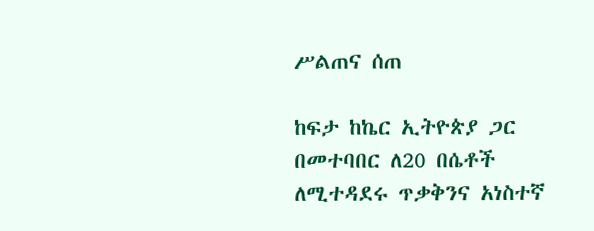ሥልጠና ሰጠ

ከፍታ ከኬር ኢትዮጵያ ጋር በመተባበር ለ20 በሴቶች ለሚተዳደሩ ጥቃቅንና አነስተኛ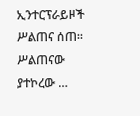ኢንተርፕራይዞች ሥልጠና ሰጠ። ሥልጠናው ያተኮረው …